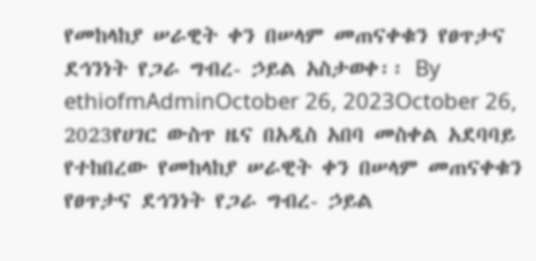የመከላከያ ሠራዊት ቀን በሠላም መጠናቀቁን የፀጥታና ደኅንነት የጋራ ግብረ- ኃይል አስታወቀ፡፡ By ethiofmAdminOctober 26, 2023October 26, 2023የሀገር ውስጥ ዜና በአዲስ አበባ መስቀል አደባባይ የተከበረው የመከላከያ ሠራዊት ቀን በሠላም መጠናቀቁን የፀጥታና ደኅንነት የጋራ ግብረ- ኃይል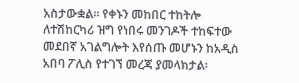አስታውቋል። የቀኑን መከበር ተከትሎ ለተሽከርካሪ ዝግ የነበሩ መንገዶች ተከፍተው መደበኛ አገልግሎት እየሰጡ መሆኑን ከአዲስ አበባ ፖሊስ የተገኘ መረጃ ያመላክታል፡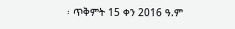፡ ጥቅምት 15 ቀን 2016 ዓ.ም